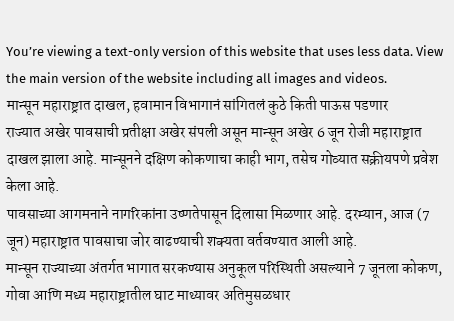You’re viewing a text-only version of this website that uses less data. View the main version of the website including all images and videos.
मान्सून महाराष्ट्रात दाखल, हवामान विभागानं सांगितलं कुठे किती पाऊस पडणार
राज्यात अखेर पावसाची प्रतीक्षा अखेर संपली असून मान्सून अखेर 6 जून रोजी महाराष्ट्रात दाखल झाला आहे. मान्सूनने दक्षिण कोकणाचा काही भाग, तसेच गोव्यात सक्रीयपणे प्रवेश केला आहे.
पावसाच्या आगमनाने नागरिकांना उष्णतेपासून दिलासा मिळणार आहे. दरम्यान, आज (7 जून) महाराष्ट्रात पावसाचा जोर वाढण्याची शक्यता वर्तवण्यात आली आहे.
मान्सून राज्याच्या अंतर्गत भागात सरकण्यास अनुकूल परिस्थिती असल्याने 7 जूनला कोकण, गोवा आणि मध्य महाराष्ट्रातील घाट माथ्यावर अतिमुसळधार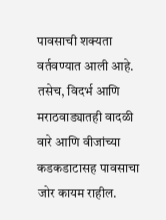पावसाची शक्यता वर्तवण्यात आली आहे.
तसेच, विदर्भ आणि मराठवाड्यातही वादळी वारे आणि वीजांच्या कडकडाटासह पावसाचा जोर कायम राहील.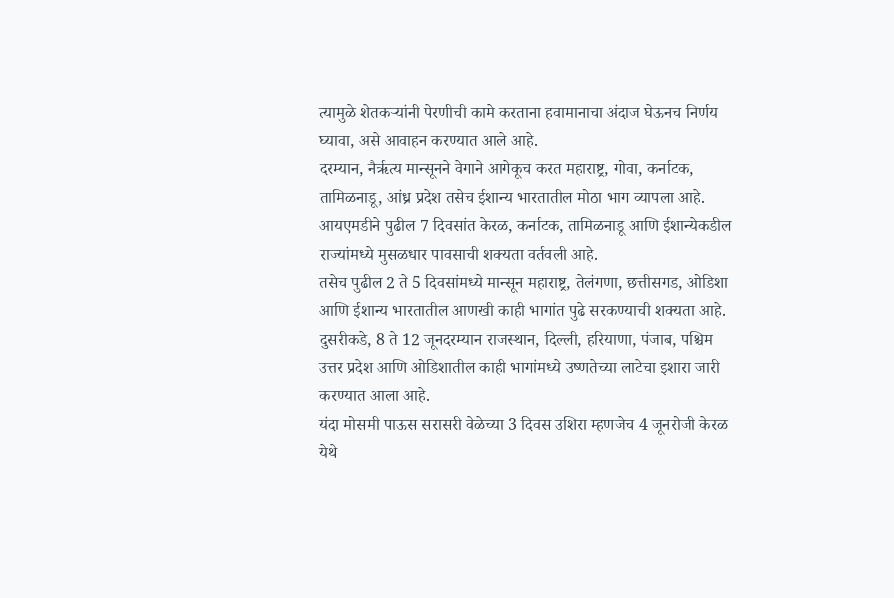त्यामुळे शेतकऱ्यांनी पेरणीची कामे करताना हवामानाचा अंदाज घेऊनच निर्णय घ्यावा, असे आवाहन करण्यात आले आहे.
दरम्यान, नैर्ऋत्य मान्सूनने वेगाने आगेकूच करत महाराष्ट्र, गोवा, कर्नाटक, तामिळनाडू, आंध्र प्रदेश तसेच ईशान्य भारतातील मोठा भाग व्यापला आहे.
आयएमडीने पुढील 7 दिवसांत केरळ, कर्नाटक, तामिळनाडू आणि ईशान्येकडील राज्यांमध्ये मुसळधार पावसाची शक्यता वर्तवली आहे.
तसेच पुढील 2 ते 5 दिवसांमध्ये मान्सून महाराष्ट्र, तेलंगणा, छत्तीसगड, ओडिशा आणि ईशान्य भारतातील आणखी काही भागांत पुढे सरकण्याची शक्यता आहे.
दुसरीकडे, 8 ते 12 जूनदरम्यान राजस्थान, दिल्ली, हरियाणा, पंजाब, पश्चिम उत्तर प्रदेश आणि ओडिशातील काही भागांमध्ये उष्णतेच्या लाटेचा इशारा जारी करण्यात आला आहे.
यंदा मोसमी पाऊस सरासरी वेळेच्या 3 दिवस उशिरा म्हणजेच 4 जूनरोजी केरळ येथे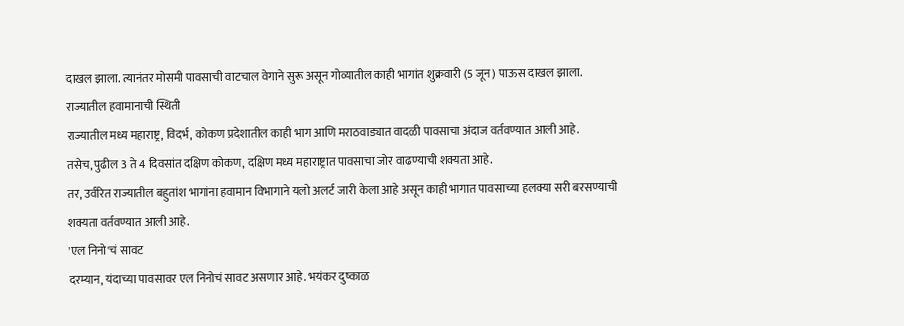दाखल झाला. त्यानंतर मोसमी पावसाची वाटचाल वेगाने सुरू असून गोव्यातील काही भागांत शुक्रवारी (5 जून) पाऊस दाखल झाला.
राज्यातील हवामानाची स्थिती
राज्यातील मध्य महाराष्ट्र, विदर्भ, कोकण प्रदेशातील काही भाग आणि मराठवाड्यात वादळी पावसाचा अंदाज वर्तवण्यात आली आहे.
तसेच, पुढील 3 ते 4 दिवसांत दक्षिण कोकण, दक्षिण मध्य महाराष्ट्रात पावसाचा जोर वाढण्याची शक्यता आहे.
तर, उर्वरित राज्यातील बहुतांश भागांना हवामान विभागाने यलो अलर्ट जारी केला आहे असून काही भागात पावसाच्या हलक्या सरी बरसण्याची शक्यता वर्तवण्यात आली आहे.
'एल निनो'चं सावट
दरम्यान, यंदाच्या पावसावर एल निनोचं सावट असणार आहे. भयंकर दुष्काळ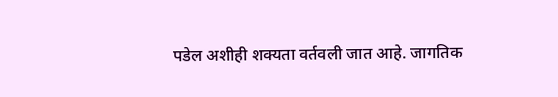पडेल अशीही शक्यता वर्तवली जात आहे. जागतिक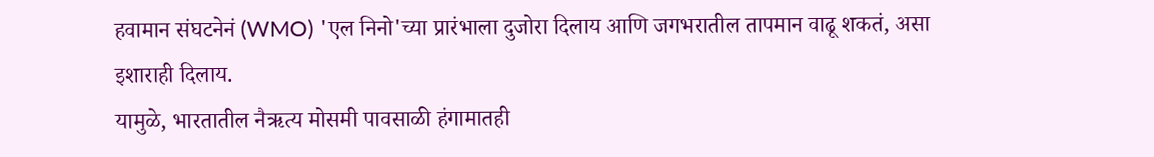हवामान संघटनेनं (WMO) 'एल निनो'च्या प्रारंभाला दुजोरा दिलाय आणि जगभरातील तापमान वाढू शकतं, असा इशाराही दिलाय.
यामुळे, भारतातील नैऋत्य मोसमी पावसाळी हंगामातही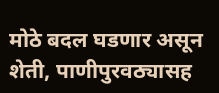मोठे बदल घडणार असून शेती, पाणीपुरवठ्यासह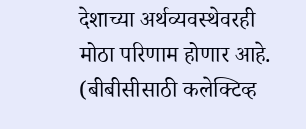देशाच्या अर्थव्यवस्थेवरही मोठा परिणाम होणार आहे.
(बीबीसीसाठी कलेक्टिव्ह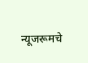न्यूजरूमचे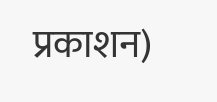प्रकाशन)